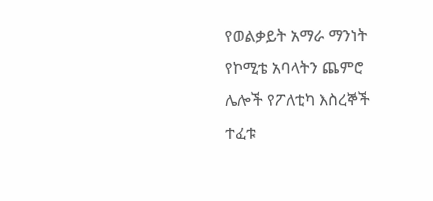የወልቃይት አማራ ማንነት የኮሚቴ አባላትን ጨምሮ ሌሎች የፖለቲካ እስረኞች ተፈቱ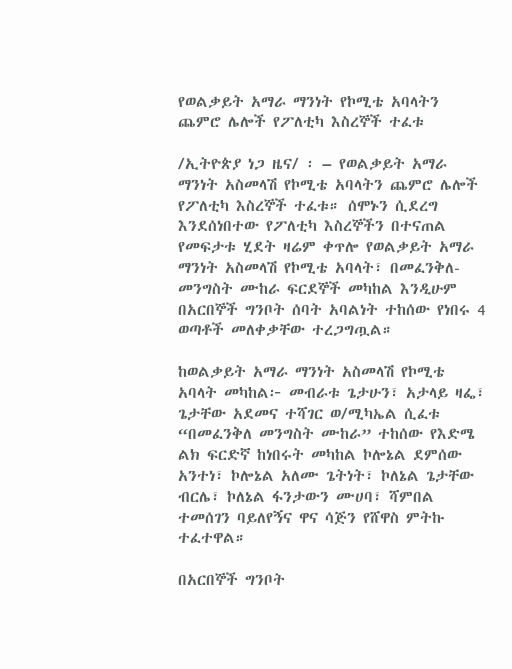የወልቃይት አማራ ማንነት የኮሚቴ አባላትን ጨምሮ ሌሎች የፖለቲካ እስረኞች ተፈቱ

/ኢትዮጵያ ነጋ ዜና/ ፡ – የወልቃይት አማራ ማንነት አስመላሽ የኮሚቴ አባላትን ጨምሮ ሌሎች የፖለቲካ እስረኞች ተፈቱ። ሰሞኑን ሲደረግ እንደሰነበተው የፖለቲካ እስረኞችን በተናጠል የመፍታቱ ሂደት ዛሬም ቀጥሎ የወልቃይት አማራ ማንነት አስመላሽ የኮሚቴ አባላት፣ በመፈንቅለ-መንግስት ሙከራ ፍርደኞች መካከል እንዲሁም በአርበኞች ግንቦት ሰባት አባልነት ተከሰው የነበሩ 4 ወጣቶች መለቀቃቸው ተረጋግጧል።

ከወልቃይት አማራ ማንነት አስመላሽ የኮሚቴ አባላት መካከል፦ መብራቱ ጌታሁን፣ አታላይ ዛፌ፣ ጌታቸው አደመና ተሻገር ወ/ሚካኤል ሲፈቱ “በመፈንቅለ መንግስት ሙከራ” ተከሰው የእድሜ ልክ ፍርድኛ ከነበሩት መካከል ኮሎኔል ደምሰው አንተነ፣ ኮሎኔል አለሙ ጌትነት፣ ኮለኔል ጌታቸው ብርሌ፣ ኮለኔል ፋንታውን ሙሀባ፣ ሻምበል ተመሰገን ባይለየኝና ዋና ሳጅን የሸዋስ ምትኩ ተፈተዋል።

በአርበኞች ግንቦት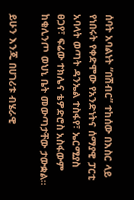ሰባት አባልነት “በሽብር” ተከሰው በእስር ላይ የነበሩት የቀድሞው የአንድነትና ሰማያዊ ፓርቲ አባላት ወጣት ዳንኤል ተስፋየ፣ ኤርሚያስ ፀጋየ፣ ፍሬው ተክሌና ቴዎድሮስ አስፋውም ከቂሊንጦ ወህኒ ቤት መውጣታቸው ታውቋል።

ይሁን እንጂ በሀገሪቱ ብሄራዊ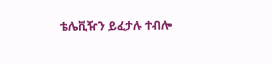ቴሌቪዥን ይፈታሉ ተብሎ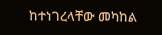ከተነገረላቸው መካከል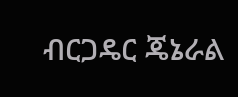ብርጋዴር ጄኔራል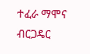ተፈራ ማሞና ብርጋዴር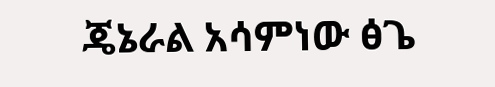ጄኔራል አሳምነው ፅጌ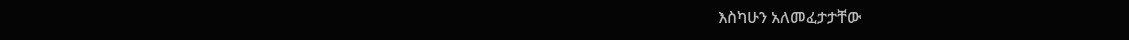እስካሁን አለመፈታታቸው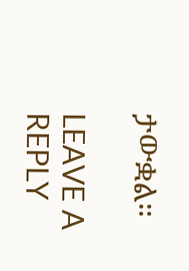ታውቋል።

LEAVE A REPLY